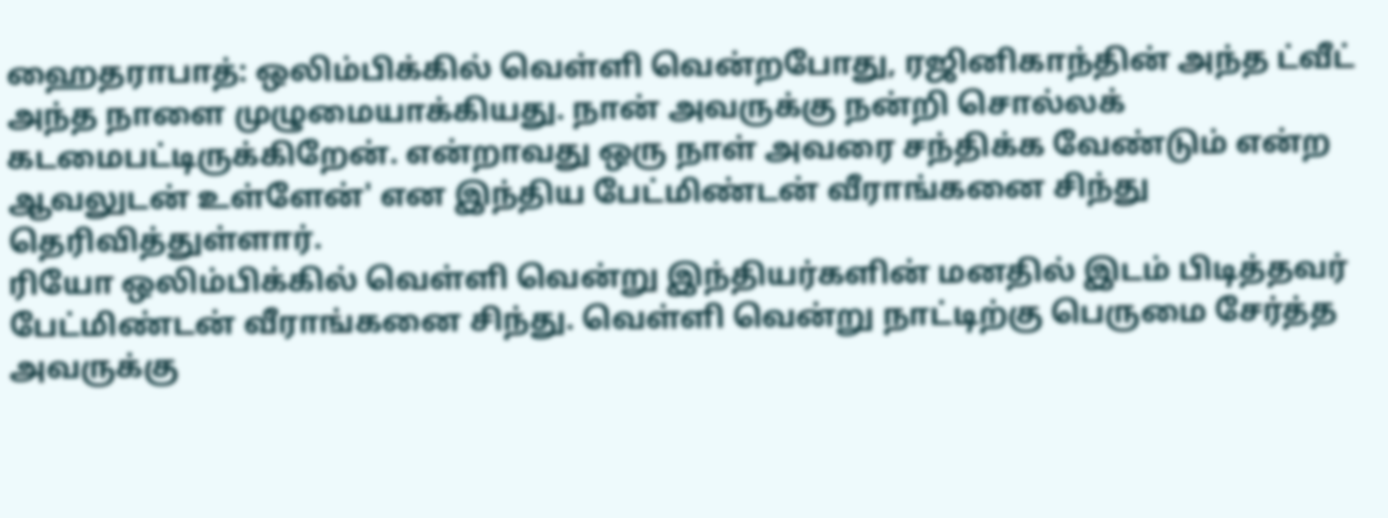ஹைதராபாத்: ஒலிம்பிக்கில் வெள்ளி வென்றபோது, ரஜினிகாந்தின் அந்த ட்வீட் அந்த நாளை முழுமையாக்கியது. நான் அவருக்கு நன்றி சொல்லக் கடமைபட்டிருக்கிறேன். என்றாவது ஒரு நாள் அவரை சந்திக்க வேண்டும் என்ற ஆவலுடன் உள்ளேன்' என இந்திய பேட்மிண்டன் வீராங்கனை சிந்து தெரிவித்துள்ளார்.
ரியோ ஒலிம்பிக்கில் வெள்ளி வென்று இந்தியர்களின் மனதில் இடம் பிடித்தவர் பேட்மிண்டன் வீராங்கனை சிந்து. வெள்ளி வென்று நாட்டிற்கு பெருமை சேர்த்த அவருக்கு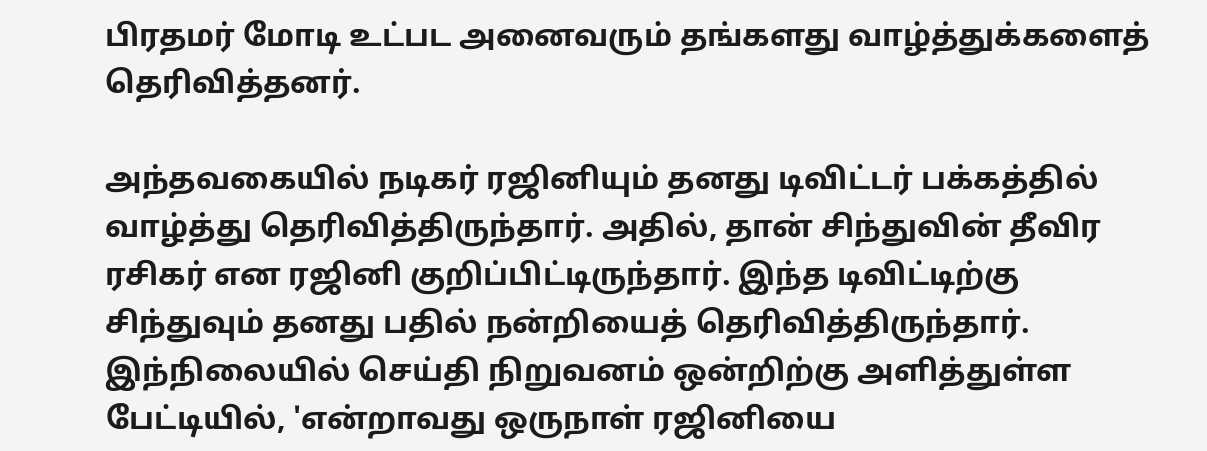பிரதமர் மோடி உட்பட அனைவரும் தங்களது வாழ்த்துக்களைத் தெரிவித்தனர்.

அந்தவகையில் நடிகர் ரஜினியும் தனது டிவிட்டர் பக்கத்தில் வாழ்த்து தெரிவித்திருந்தார். அதில், தான் சிந்துவின் தீவிர ரசிகர் என ரஜினி குறிப்பிட்டிருந்தார். இந்த டிவிட்டிற்கு சிந்துவும் தனது பதில் நன்றியைத் தெரிவித்திருந்தார்.
இந்நிலையில் செய்தி நிறுவனம் ஒன்றிற்கு அளித்துள்ள பேட்டியில், 'என்றாவது ஒருநாள் ரஜினியை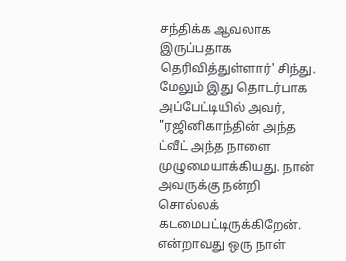சந்திக்க ஆவலாக இருப்பதாக தெரிவித்துள்ளார்' சிந்து.
மேலும் இது தொடர்பாக அப்பேட்டியில் அவர், "ரஜினிகாந்தின் அந்த ட்வீட் அந்த நாளை முழுமையாக்கியது. நான் அவருக்கு நன்றி சொல்லக் கடமைபட்டிருக்கிறேன். என்றாவது ஒரு நாள்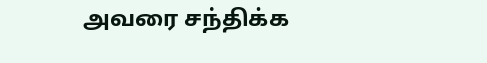அவரை சந்திக்க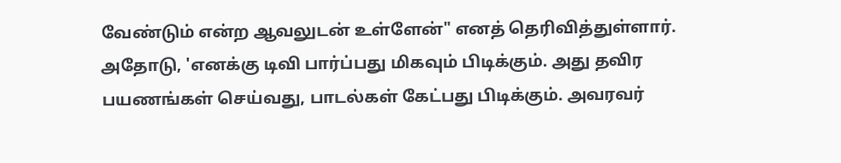வேண்டும் என்ற ஆவலுடன் உள்ளேன்" எனத் தெரிவித்துள்ளார்.
அதோடு, 'எனக்கு டிவி பார்ப்பது மிகவும் பிடிக்கும். அது தவிர பயணங்கள் செய்வது, பாடல்கள் கேட்பது பிடிக்கும். அவரவர்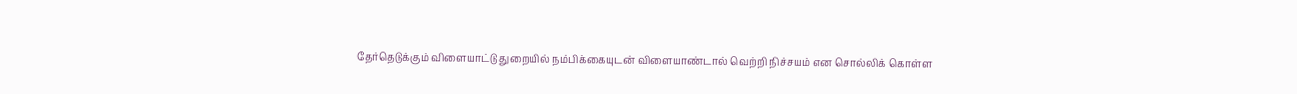தேர்தெடுக்கும் விளையாட்டு துறையில் நம்பிக்கையுடன் விளையாண்டால் வெற்றி நிச்சயம் என சொல்லிக் கொள்ள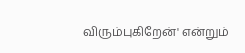விரும்புகிறேன்' என்றும்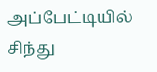அப்பேட்டியில் சிந்து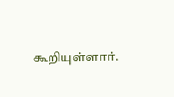கூறியுள்ளார்.